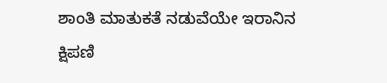ಶಾಂತಿ ಮಾತುಕತೆ ನಡುವೆಯೇ ಇರಾನಿನ ಕ್ಷಿಪಣಿ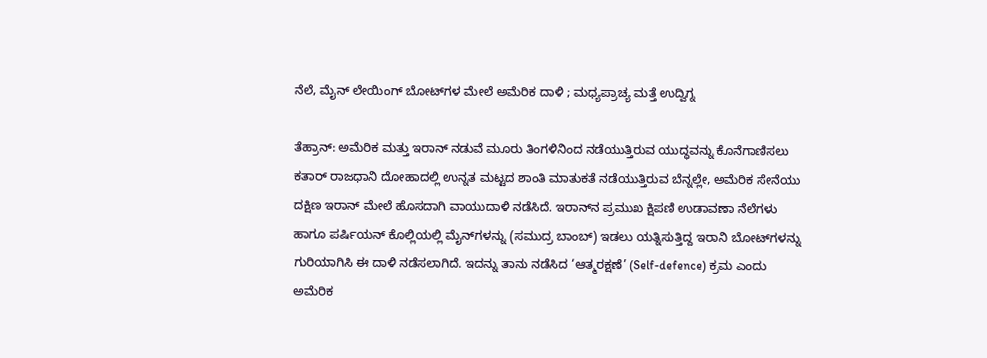ನೆಲೆ, ಮೈನ್‌ ಲೇಯಿಂಗ್ ಬೋಟ್‌ಗಳ ಮೇಲೆ ಅಮೆರಿಕ ದಾಳಿ ; ಮಧ್ಯಪ್ರಾಚ್ಯ ಮತ್ತೆ ಉದ್ವಿಗ್ನ

ತೆಹ್ರಾನ್: ಅಮೆರಿಕ ಮತ್ತು ಇರಾನ್ ನಡುವೆ ಮೂರು ತಿಂಗಳಿನಿಂದ ನಡೆಯುತ್ತಿರುವ ಯುದ್ಧವನ್ನು ಕೊನೆಗಾಣಿಸಲು ಕತಾರ್ ರಾಜಧಾನಿ ದೋಹಾದಲ್ಲಿ ಉನ್ನತ ಮಟ್ಟದ ಶಾಂತಿ ಮಾತುಕತೆ ನಡೆಯುತ್ತಿರುವ ಬೆನ್ನಲ್ಲೇ, ಅಮೆರಿಕ ಸೇನೆಯು ದಕ್ಷಿಣ ಇರಾನ್ ಮೇಲೆ ಹೊಸದಾಗಿ ವಾಯುದಾಳಿ ನಡೆಸಿದೆ. ಇರಾನ್‌ನ ಪ್ರಮುಖ ಕ್ಷಿಪಣಿ ಉಡಾವಣಾ ನೆಲೆಗಳು ಹಾಗೂ ಪರ್ಷಿಯನ್ ಕೊಲ್ಲಿಯಲ್ಲಿ ಮೈನ್‌ಗಳನ್ನು (ಸಮುದ್ರ ಬಾಂಬ್) ಇಡಲು ಯತ್ನಿಸುತ್ತಿದ್ದ ಇರಾನಿ ಬೋಟ್‌ಗಳನ್ನು ಗುರಿಯಾಗಿಸಿ ಈ ದಾಳಿ ನಡೆಸಲಾಗಿದೆ. ಇದನ್ನು ತಾನು ನಡೆಸಿದ ‘ಆತ್ಮರಕ್ಷಣೆ’ (Self-defence) ಕ್ರಮ ಎಂದು ಅಮೆರಿಕ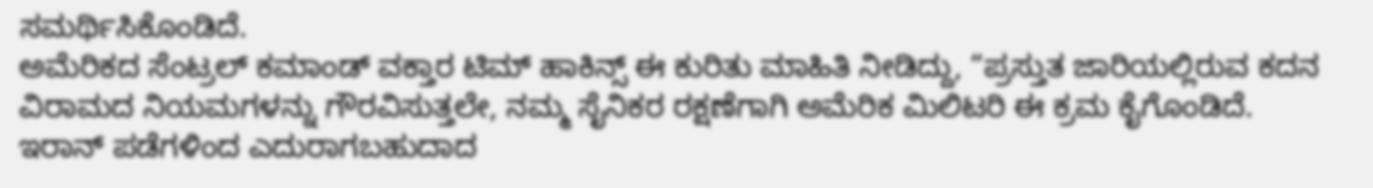ಸಮರ್ಥಿಸಿಕೊಂಡಿದೆ.
ಅಮೆರಿಕದ ಸೆಂಟ್ರಲ್ ಕಮಾಂಡ್ ವಕ್ತಾರ ಟಿಮ್ ಹಾಕಿನ್ಸ್ ಈ ಕುರಿತು ಮಾಹಿತಿ ನೀಡಿದ್ದು, “ಪ್ರಸ್ತುತ ಜಾರಿಯಲ್ಲಿರುವ ಕದನ ವಿರಾಮದ ನಿಯಮಗಳನ್ನು ಗೌರವಿಸುತ್ತಲೇ, ನಮ್ಮ ಸೈನಿಕರ ರಕ್ಷಣೆಗಾಗಿ ಅಮೆರಿಕ ಮಿಲಿಟರಿ ಈ ಕ್ರಮ ಕೈಗೊಂಡಿದೆ. ಇರಾನ್ ಪಡೆಗಳಿಂದ ಎದುರಾಗಬಹುದಾದ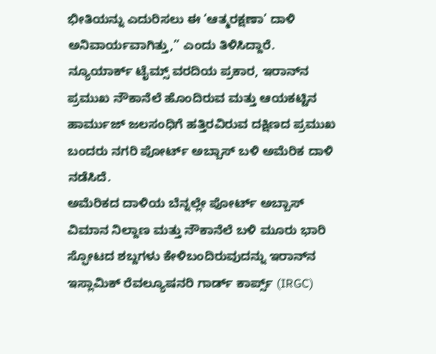ಭೀತಿಯನ್ನು ಎದುರಿಸಲು ಈ ‘ಆತ್ಮರಕ್ಷಣಾ’ ದಾಳಿ ಅನಿವಾರ್ಯವಾಗಿತ್ತು,” ಎಂದು ತಿಳಿಸಿದ್ದಾರೆ.
ನ್ಯೂಯಾರ್ಕ್ ಟೈಮ್ಸ್ ವರದಿಯ ಪ್ರಕಾರ, ಇರಾನ್‌ನ ಪ್ರಮುಖ ನೌಕಾನೆಲೆ ಹೊಂದಿರುವ ಮತ್ತು ಆಯಕಟ್ಟಿನ ಹಾರ್ಮುಜ್ ಜಲಸಂಧಿಗೆ ಹತ್ತಿರವಿರುವ ದಕ್ಷಿಣದ ಪ್ರಮುಖ ಬಂದರು ನಗರಿ ಪೋರ್ಟ್‌ ಅಬ್ಬಾಸ್ ಬಳಿ ಅಮೆರಿಕ ದಾಳಿ ನಡೆಸಿದೆ.
ಅಮೆರಿಕದ ದಾಳಿಯ ಬೆನ್ನಲ್ಲೇ ಪೋರ್ಟ್‌ ಅಬ್ಬಾಸ್ ವಿಮಾನ ನಿಲ್ದಾಣ ಮತ್ತು ನೌಕಾನೆಲೆ ಬಳಿ ಮೂರು ಭಾರಿ ಸ್ಫೋಟದ ಶಬ್ದಗಳು ಕೇಳಿಬಂದಿರುವುದನ್ನು ಇರಾನ್‌ನ ಇಸ್ಲಾಮಿಕ್ ರೆವಲ್ಯೂಷನರಿ ಗಾರ್ಡ್ ಕಾರ್ಪ್ಸ್ (IRGC)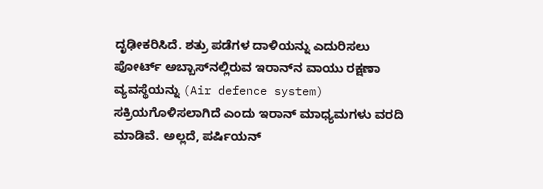ದೃಢೀಕರಿಸಿದೆ. ಶತ್ರು ಪಡೆಗಳ ದಾಳಿಯನ್ನು ಎದುರಿಸಲು ಪೋರ್ಟ್‌ ಅಬ್ಬಾಸ್‌ನಲ್ಲಿರುವ ಇರಾನ್‌ನ ವಾಯು ರಕ್ಷಣಾ ವ್ಯವಸ್ಥೆಯನ್ನು (Air defence system) ಸಕ್ರಿಯಗೊಳಿಸಲಾಗಿದೆ ಎಂದು ಇರಾನ್ ಮಾಧ್ಯಮಗಳು ವರದಿ ಮಾಡಿವೆ. ಅಲ್ಲದೆ, ಪರ್ಷಿಯನ್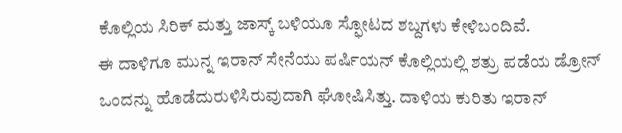ಕೊಲ್ಲಿಯ ಸಿರಿಕ್ ಮತ್ತು ಜಾಸ್ಕ್ ಬಳಿಯೂ ಸ್ಫೋಟದ ಶಬ್ದಗಳು ಕೇಳಿಬಂದಿವೆ.
ಈ ದಾಳಿಗೂ ಮುನ್ನ ಇರಾನ್ ಸೇನೆಯು ಪರ್ಷಿಯನ್ ಕೊಲ್ಲಿಯಲ್ಲಿ ಶತ್ರು ಪಡೆಯ ಡ್ರೋನ್ ಒಂದನ್ನು ಹೊಡೆದುರುಳಿಸಿರುವುದಾಗಿ ಘೋಷಿಸಿತ್ತು. ದಾಳಿಯ ಕುರಿತು ಇರಾನ್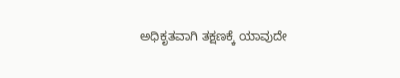ಅಧಿಕೃತವಾಗಿ ತಕ್ಷಣಕ್ಕೆ ಯಾವುದೇ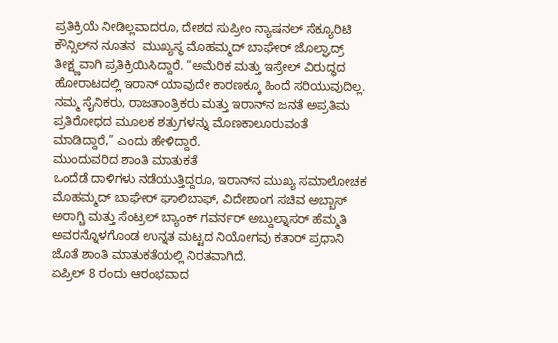ಪ್ರತಿಕ್ರಿಯೆ ನೀಡಿಲ್ಲವಾದರೂ, ದೇಶದ ಸುಪ್ರೀಂ ನ್ಯಾಷನಲ್ ಸೆಕ್ಯೂರಿಟಿ ಕೌನ್ಸಿಲ್‌ನ ನೂತನ  ಮುಖ್ಯಸ್ಥ ಮೊಹಮ್ಮದ್ ಬಾಘೇರ್ ಜೊಲ್ಘಾದ್ರ್ ತೀಕ್ಷ್ಣವಾಗಿ ಪ್ರತಿಕ್ರಿಯಿಸಿದ್ದಾರೆ. “ಅಮೆರಿಕ ಮತ್ತು ಇಸ್ರೇಲ್ ವಿರುದ್ಧದ ಹೋರಾಟದಲ್ಲಿ ಇರಾನ್ ಯಾವುದೇ ಕಾರಣಕ್ಕೂ ಹಿಂದೆ ಸರಿಯುವುದಿಲ್ಲ. ನಮ್ಮ ಸೈನಿಕರು, ರಾಜತಾಂತ್ರಿಕರು ಮತ್ತು ಇರಾನ್‌ನ ಜನತೆ ಅಪ್ರತಿಮ ಪ್ರತಿರೋಧದ ಮೂಲಕ ಶತ್ರುಗಳನ್ನು ಮೊಣಕಾಲೂರುವಂತೆ ಮಾಡಿದ್ದಾರೆ,” ಎಂದು ಹೇಳಿದ್ದಾರೆ.
ಮುಂದುವರಿದ ಶಾಂತಿ ಮಾತುಕತೆ
ಒಂದೆಡೆ ದಾಳಿಗಳು ನಡೆಯುತ್ತಿದ್ದರೂ, ಇರಾನ್‌ನ ಮುಖ್ಯ ಸಮಾಲೋಚಕ ಮೊಹಮ್ಮದ್ ಬಾಘೇರ್ ಘಾಲಿಬಾಫ್, ವಿದೇಶಾಂಗ ಸಚಿವ ಅಬ್ಬಾಸ್ ಅರಾಗ್ಚಿ ಮತ್ತು ಸೆಂಟ್ರಲ್ ಬ್ಯಾಂಕ್ ಗವರ್ನರ್ ಅಬ್ದುಲ್ನಾಸರ್ ಹೆಮ್ಮತಿ ಅವರನ್ನೊಳಗೊಂಡ ಉನ್ನತ ಮಟ್ಟದ ನಿಯೋಗವು ಕತಾರ್ ಪ್ರಧಾನಿ ಜೊತೆ ಶಾಂತಿ ಮಾತುಕತೆಯಲ್ಲಿ ನಿರತವಾಗಿದೆ.
ಏಪ್ರಿಲ್ 8 ರಂದು ಆರಂಭವಾದ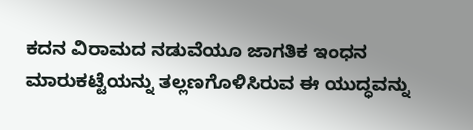ಕದನ ವಿರಾಮದ ನಡುವೆಯೂ ಜಾಗತಿಕ ಇಂಧನ ಮಾರುಕಟ್ಟೆಯನ್ನು ತಲ್ಲಣಗೊಳಿಸಿರುವ ಈ ಯುದ್ಧವನ್ನು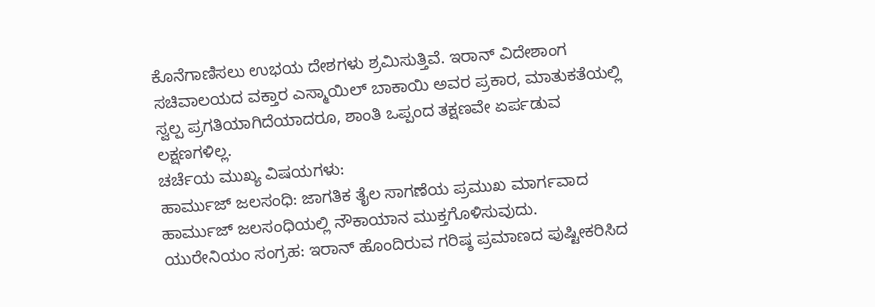ಕೊನೆಗಾಣಿಸಲು ಉಭಯ ದೇಶಗಳು ಶ್ರಮಿಸುತ್ತಿವೆ. ಇರಾನ್ ವಿದೇಶಾಂಗ ಸಚಿವಾಲಯದ ವಕ್ತಾರ ಎಸ್ಮಾಯಿಲ್ ಬಾಕಾಯಿ ಅವರ ಪ್ರಕಾರ, ಮಾತುಕತೆಯಲ್ಲಿ ಸ್ವಲ್ಪ ಪ್ರಗತಿಯಾಗಿದೆಯಾದರೂ, ಶಾಂತಿ ಒಪ್ಪಂದ ತಕ್ಷಣವೇ ಏರ್ಪಡುವ ಲಕ್ಷಣಗಳಿಲ್ಲ.
ಚರ್ಚೆಯ ಮುಖ್ಯ ವಿಷಯಗಳು:
ಹಾರ್ಮುಜ್ ಜಲಸಂಧಿ: ಜಾಗತಿಕ ತೈಲ ಸಾಗಣೆಯ ಪ್ರಮುಖ ಮಾರ್ಗವಾದ ಹಾರ್ಮುಜ್ ಜಲಸಂಧಿಯಲ್ಲಿ ನೌಕಾಯಾನ ಮುಕ್ತಗೊಳಿಸುವುದು.
ಯುರೇನಿಯಂ ಸಂಗ್ರಹ: ಇರಾನ್ ಹೊಂದಿರುವ ಗರಿಷ್ಠ ಪ್ರಮಾಣದ ಪುಷ್ಟೀಕರಿಸಿದ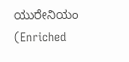ಯುರೇನಿಯಂ (Enriched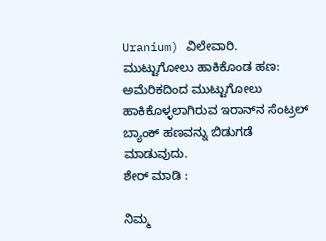Uranium) ವಿಲೇವಾರಿ.
ಮುಟ್ಟುಗೋಲು ಹಾಕಿಕೊಂಡ ಹಣ: ಅಮೆರಿಕದಿಂದ ಮುಟ್ಟುಗೋಲು ಹಾಕಿಕೊಳ್ಳಲಾಗಿರುವ ಇರಾನ್‌ನ ಸೆಂಟ್ರಲ್ ಬ್ಯಾಂಕ್ ಹಣವನ್ನು ಬಿಡುಗಡೆ ಮಾಡುವುದು.
ಶೇರ್ ಮಾಡಿ :

ನಿಮ್ಮ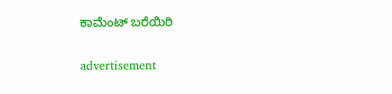ಕಾಮೆಂಟ್ ಬರೆಯಿರಿ

advertisement